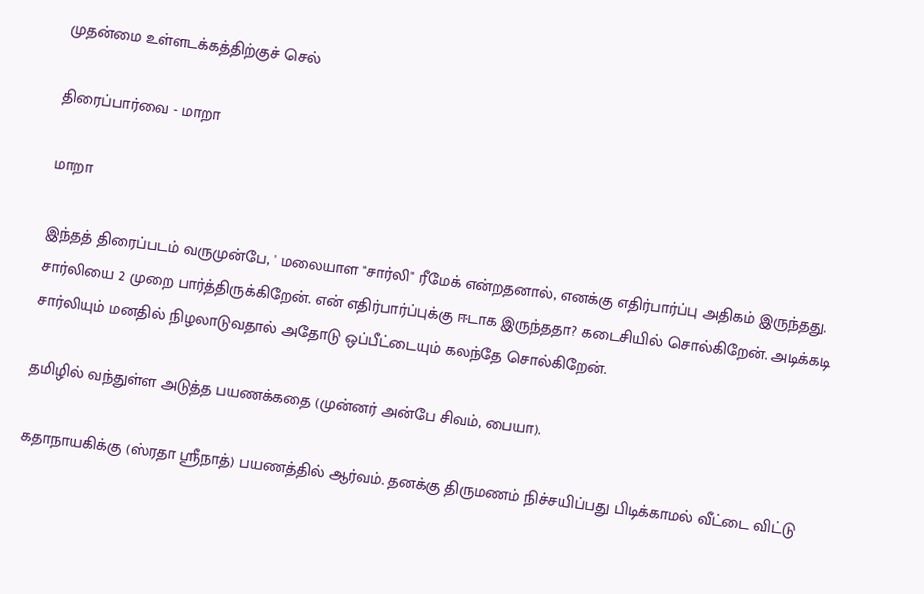முதன்மை உள்ளடக்கத்திற்குச் செல்

திரைப்பார்வை - மாறா

மாறா

இந்தத் திரைப்படம் வருமுன்பே, ' மலையாள "சார்லி" ரீமேக் என்றதனால், எனக்கு எதிர்பார்ப்பு அதிகம் இருந்தது. சார்லியை 2 முறை பார்த்திருக்கிறேன். என் எதிர்பார்ப்புக்கு ஈடாக இருந்ததா? கடைசியில் சொல்கிறேன். அடிக்கடி சார்லியும் மனதில் நிழலாடுவதால் அதோடு ஒப்பீட்டையும் கலந்தே சொல்கிறேன்.

தமிழில் வந்துள்ள அடுத்த பயணக்கதை (முன்னர் அன்பே சிவம், பையா).

கதாநாயகிக்கு (ஸ்ரதா ஸ்ரீநாத்) பயணத்தில் ஆர்வம். தனக்கு திருமணம் நிச்சயிப்பது பிடிக்காமல் வீட்டை விட்டு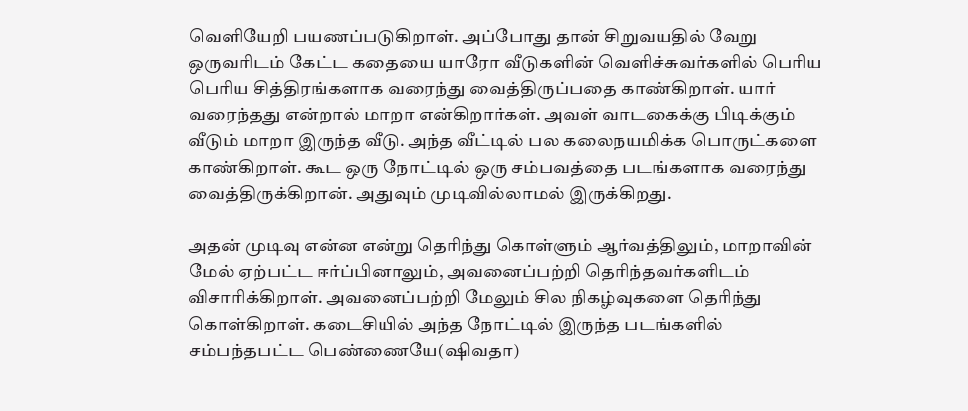வெளியேறி பயணப்படுகிறாள். அப்போது தான் சிறுவயதில் வேறு ஒருவரிடம் கேட்ட கதையை யாரோ வீடுகளின் வெளிச்சுவர்களில் பெரிய பெரிய சித்திரங்களாக வரைந்து வைத்திருப்பதை காண்கிறாள். யார் வரைந்தது என்றால் மாறா என்கிறார்கள். அவள் வாடகைக்கு பிடிக்கும் வீடும் மாறா இருந்த வீடு. அந்த வீட்டில் பல கலைநயமிக்க பொருட்களை காண்கிறாள். கூட ஒரு நோட்டில் ஒரு சம்பவத்தை படங்களாக வரைந்து வைத்திருக்கிறான். அதுவும் முடிவில்லாமல் இருக்கிறது.

அதன் முடிவு என்ன என்று தெரிந்து கொள்ளும் ஆர்வத்திலும், மாறாவின் மேல் ஏற்பட்ட ஈர்ப்பினாலும், அவனைப்பற்றி தெரிந்தவர்களிடம்  விசாரிக்கிறாள். அவனைப்பற்றி மேலும் சில நிகழ்வுகளை தெரிந்து கொள்கிறாள். கடைசியில் அந்த நோட்டில் இருந்த படங்களில் சம்பந்தபட்ட பெண்ணையே(ஷிவதா)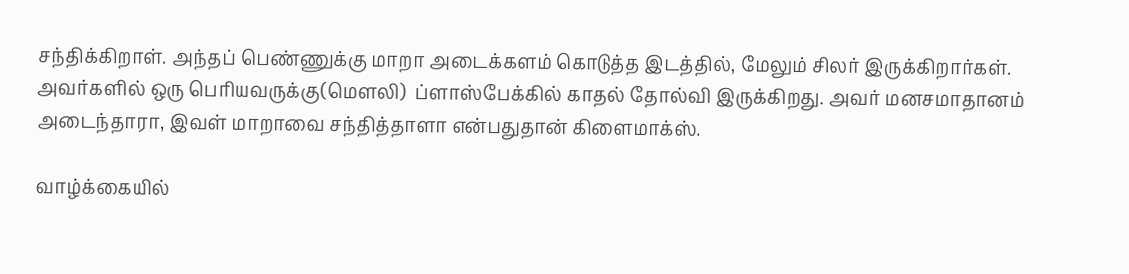சந்திக்கிறாள். அந்தப் பெண்ணுக்கு மாறா அடைக்களம் கொடுத்த இடத்தில், மேலும் சிலர் இருக்கிறார்கள். அவர்களில் ஒரு பெரியவருக்கு(மௌலி)  ப்ளாஸ்பேக்கில் காதல் தோல்வி இருக்கிறது. அவர் மனசமாதானம் அடைந்தாரா, இவள் மாறாவை சந்தித்தாளா என்பதுதான் கிளைமாக்ஸ்.

வாழ்க்கையில்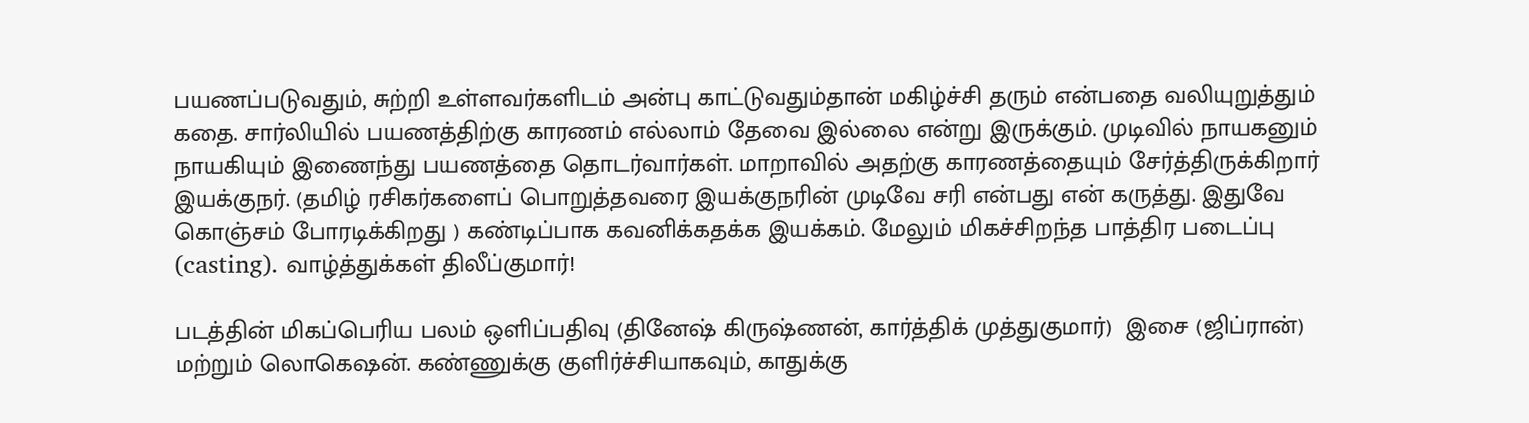பயணப்படுவதும், சுற்றி உள்ளவர்களிடம் அன்பு காட்டுவதும்தான் மகிழ்ச்சி தரும் என்பதை வலியுறுத்தும் கதை. சார்லியில் பயணத்திற்கு காரணம் எல்லாம் தேவை இல்லை என்று இருக்கும். முடிவில் நாயகனும் நாயகியும் இணைந்து பயணத்தை தொடர்வார்கள். மாறாவில் அதற்கு காரணத்தையும் சேர்த்திருக்கிறார் இயக்குநர். (தமிழ் ரசிகர்களைப் பொறுத்தவரை இயக்குநரின் முடிவே சரி என்பது என் கருத்து. இதுவே கொஞ்சம் போரடிக்கிறது ) கண்டிப்பாக கவனிக்கதக்க இயக்கம். மேலும் மிகச்சிறந்த பாத்திர படைப்பு (casting). வாழ்த்துக்கள் திலீப்குமார்!

படத்தின் மிகப்பெரிய பலம் ஒளிப்பதிவு (தினேஷ் கிருஷ்ணன், கார்த்திக் முத்துகுமார்)  இசை (ஜிப்ரான்) மற்றும் லொகெஷன். கண்ணுக்கு குளிர்ச்சியாகவும், காதுக்கு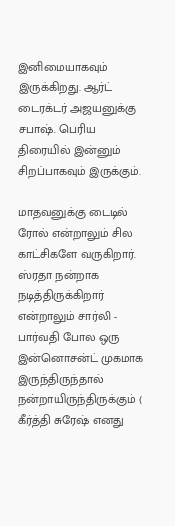இனிமையாகவும் இருக்கிறது. ஆர்ட் டைரக்டர் அஜயனுக்கு சபாஷ். பெரிய திரையில் இன்னும் சிறப்பாகவும் இருக்கும்.

மாதவனுக்கு டைடில் ரோல் என்றாலும் சில காட்சிகளே வருகிறார். ஸ்ரதா நன்றாக நடித்திருக்கிறார் என்றாலும் சார்லி - பார்வதி போல ஒரு இன்னொசன்ட் முகமாக இருந்திருந்தால் நன்றாயிருந்திருக்கும் ( கீர்த்தி சுரேஷ் எனது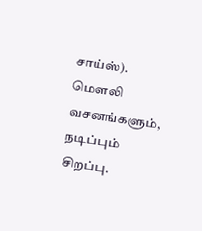சாய்ஸ்). மௌலி வசனங்களும், நடிப்பும் சிறப்பு.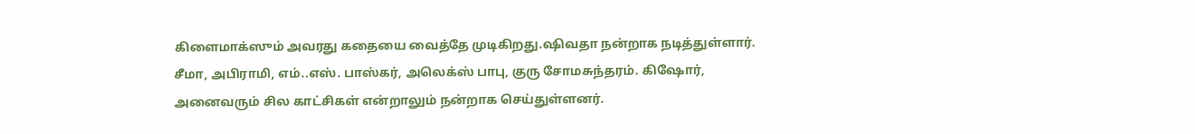கிளைமாக்ஸும் அவரது கதையை வைத்தே முடிகிறது.ஷிவதா நன்றாக நடித்துள்ளார். சீமா, அபிராமி, எம்..எஸ். பாஸ்கர், அலெக்ஸ் பாபு, குரு சோமசுந்தரம். கிஷோர், அனைவரும் சில காட்சிகள் என்றாலும் நன்றாக செய்துள்ளனர்.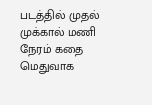படத்தில் முதல் முக்கால் மணி நேரம் கதை மெதுவாக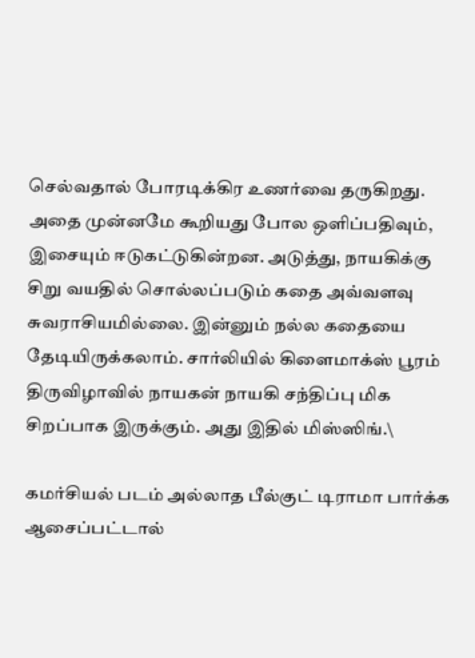செல்வதால் போரடிக்கிர உணர்வை தருகிறது. அதை முன்னமே கூறியது போல ஒளிப்பதிவும், இசையும் ஈடுகட்டுகின்றன. அடுத்து, நாயகிக்கு சிறு வயதில் சொல்லப்படும் கதை அவ்வளவு சுவராசியமில்லை. இன்னும் நல்ல கதையை தேடியிருக்கலாம். சார்லியில் கிளைமாக்ஸ் பூரம் திருவிழாவில் நாயகன் நாயகி சந்திப்பு மிக சிறப்பாக இருக்கும். அது இதில் மிஸ்ஸிங்.\

கமர்சியல் படம் அல்லாத பீல்குட் டிராமா பார்க்க ஆசைப்பட்டால்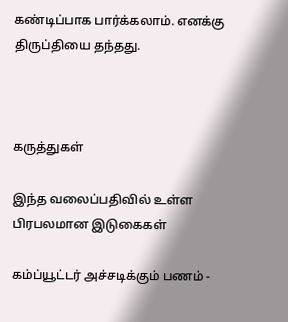கண்டிப்பாக பார்க்கலாம். எனக்கு திருப்தியை தந்தது.



கருத்துகள்

இந்த வலைப்பதிவில் உள்ள பிரபலமான இடுகைகள்

கம்ப்யூட்டர் அச்சடிக்கும் பணம் -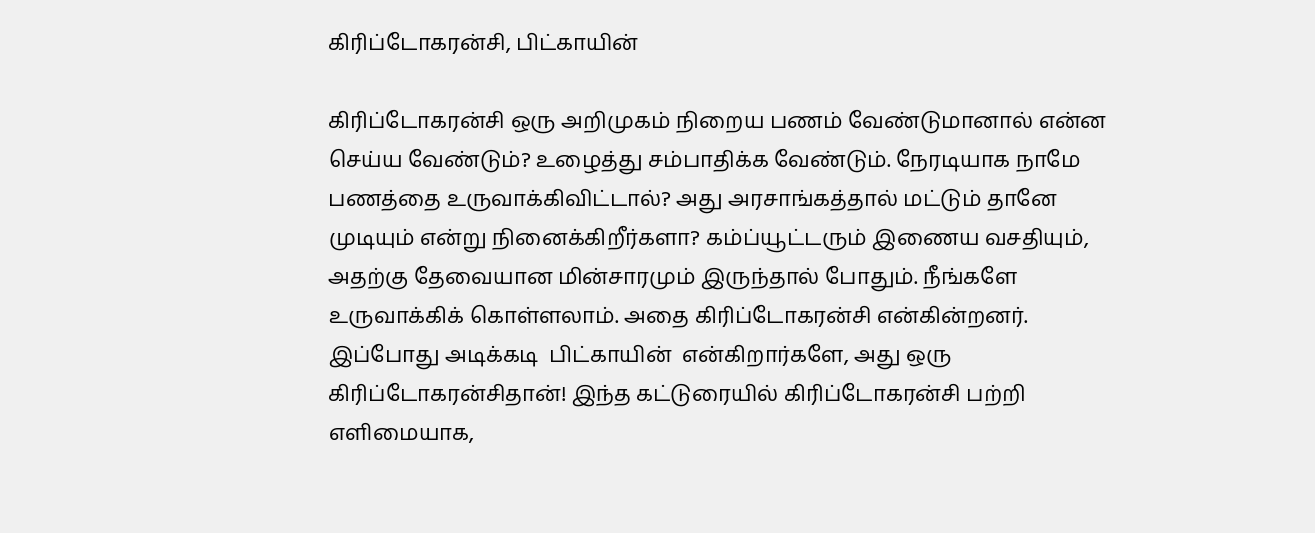கிரிப்டோகரன்சி, பிட்காயின்

கிரிப்டோகரன்சி ஒரு அறிமுகம் நிறைய பணம் வேண்டுமானால் என்ன செய்ய வேண்டும்? உழைத்து சம்பாதிக்க வேண்டும். நேரடியாக நாமே பணத்தை உருவாக்கிவிட்டால்? அது அரசாங்கத்தால் மட்டும் தானே முடியும் என்று நினைக்கிறீர்களா? கம்ப்யூட்டரும் இணைய வசதியும், அதற்கு தேவையான மின்சாரமும் இருந்தால் போதும். நீங்களே உருவாக்கிக் கொள்ளலாம். அதை கிரிப்டோகரன்சி என்கின்றனர். இப்போது அடிக்கடி  பிட்காயின்  என்கிறார்களே, அது ஒரு கிரிப்டோகரன்சிதான்! இந்த கட்டுரையில் கிரிப்டோகரன்சி பற்றி எளிமையாக,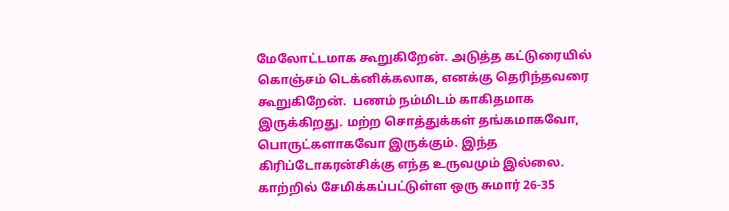மேலோட்டமாக கூறுகிறேன். அடுத்த கட்டுரையில் கொஞ்சம் டெக்னிக்கலாக, எனக்கு தெரிந்தவரை கூறுகிறேன்.  பணம் நம்மிடம் காகிதமாக இருக்கிறது. மற்ற சொத்துக்கள் தங்கமாகவோ, பொருட்களாகவோ இருக்கும். இந்த கிரிப்டோகரன்சிக்கு எந்த உருவமும் இல்லை. காற்றில் சேமிக்கப்பட்டுள்ள ஒரு சுமார் 26-35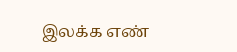இலக்க எண்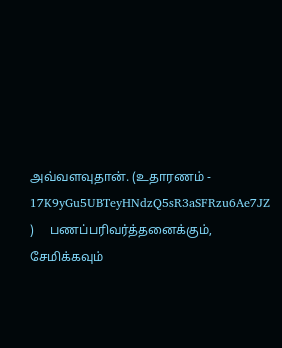அவ்வளவுதான். (உதாரணம் -   17K9yGu5UBTeyHNdzQ5sR3aSFRzu6Ae7JZ )     பணப்பரிவர்த்தனைக்கும், சேமிக்கவும்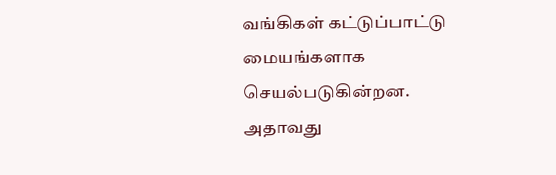வங்கிகள் கட்டுப்பாட்டு மையங்களாக செயல்படுகின்றன. அதாவது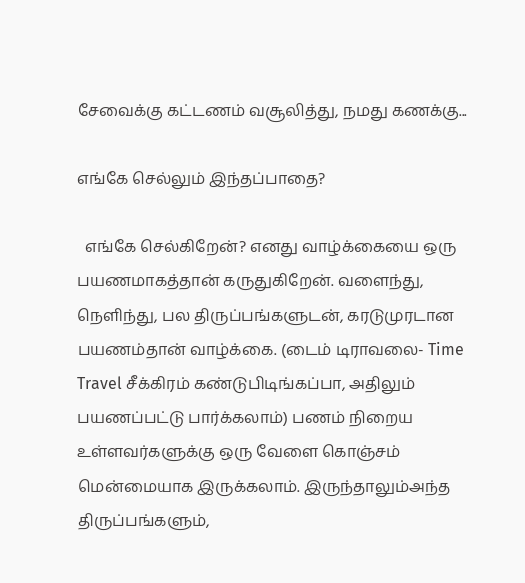சேவைக்கு கட்டணம் வசூலித்து, நமது கணக்கு...

எங்கே செல்லும் இந்தப்பாதை?

  எங்கே செல்கிறேன்? எனது வாழ்க்கையை ஒரு பயணமாகத்தான் கருதுகிறேன். வளைந்து, நெளிந்து, பல திருப்பங்களுடன், கரடுமுரடான பயணம்தான் வாழ்க்கை. (டைம் டிராவலை- Time Travel சீக்கிரம் கண்டுபிடிங்கப்பா, அதிலும் பயணப்பட்டு பார்க்கலாம்) பணம் நிறைய உள்ளவர்களுக்கு ஒரு வேளை கொஞ்சம்  மென்மையாக இருக்கலாம். இருந்தாலும்அந்த திருப்பங்களும்,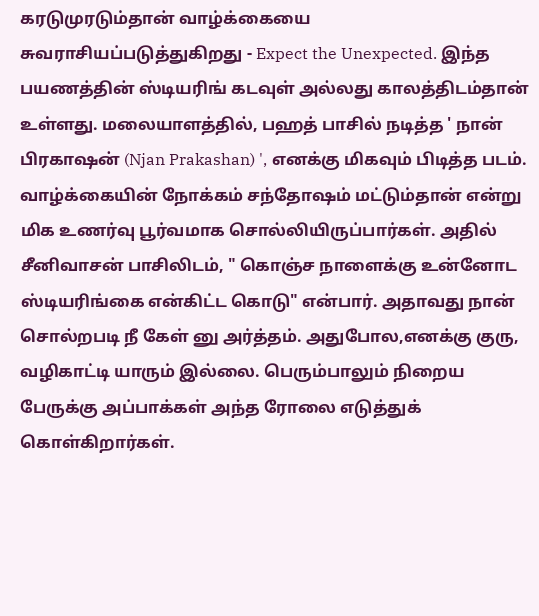கரடுமுரடும்தான் வாழ்க்கையை சுவராசியப்படுத்துகிறது - Expect the Unexpected. இந்த பயணத்தின் ஸ்டியரிங் கடவுள் அல்லது காலத்திடம்தான் உள்ளது. மலையாளத்தில், பஹத் பாசில் நடித்த ' நான் பிரகாஷன் (Njan Prakashan) ', எனக்கு மிகவும் பிடித்த படம். வாழ்க்கையின் நோக்கம் சந்தோஷம் மட்டும்தான் என்று மிக உணர்வு பூர்வமாக சொல்லியிருப்பார்கள். அதில் சீனிவாசன் பாசிலிடம், " கொஞ்ச நாளைக்கு உன்னோட ஸ்டியரிங்கை என்கிட்ட கொடு" என்பார். அதாவது நான் சொல்றபடி நீ கேள் னு அர்த்தம். அதுபோல,எனக்கு குரு, வழிகாட்டி யாரும் இல்லை. பெரும்பாலும் நிறைய பேருக்கு அப்பாக்கள் அந்த ரோலை எடுத்துக் கொள்கிறார்கள்.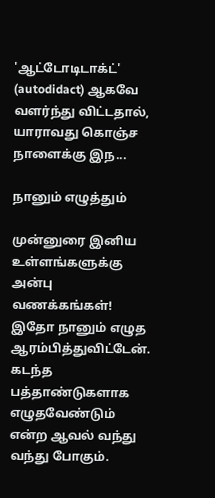'ஆட்டோடிடாக்ட்' (autodidact) ஆகவே வளர்ந்து விட்டதால், யாராவது கொஞ்ச நாளைக்கு இந...

நானும் எழுத்தும்

முன்னுரை இனிய உள்ளங்களுக்கு அன்பு வணக்கங்கள்! இதோ நானும் எழுத ஆரம்பித்துவிட்டேன். கடந்த பத்தாண்டுகளாக எழுதவேண்டும் என்ற ஆவல் வந்து வந்து போகும்.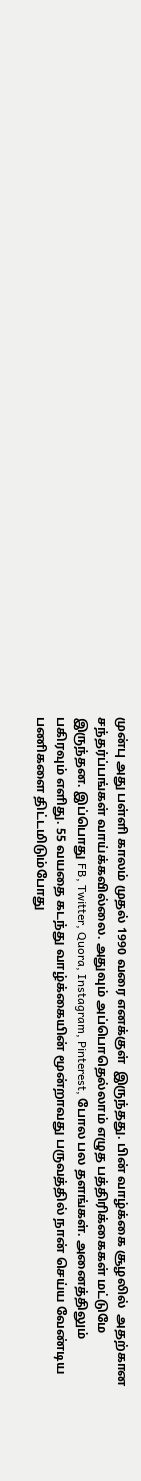முன்பு அது பள்ளி காலம் முதல் 1990 வரை எனக்குள்  இருந்தது. பின் வாழ்க்கை சூழலில்  அதற்கான சந்தர்ப்பங்கள் வாய்க்கவில்லை. அதுவும் அப்பொதெல்லாம் எழுத பத்திரிக்கைகள் மட்டுமே இருந்தன. இப்பொது FB, Twitter, Quora, Instagram, Pinterest, போல பல தளங்கள். அனைத்திலும் பகிரவும் எளிது. 55 வயதை கடந்து வாழ்க்கையின் மூன்றாவது பருவத்தில் நான் செய்ய வேண்டிய பணிகளை திட்டமிடும்போது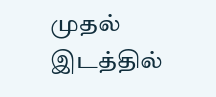முதல் இடத்தில்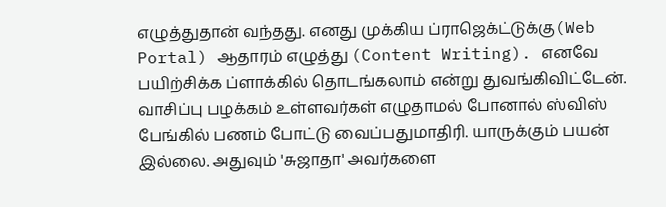எழுத்துதான் வந்தது. எனது முக்கிய ப்ராஜெக்ட்டுக்கு(Web Portal) ஆதாரம் எழுத்து (Content Writing). எனவே பயிற்சிக்க ப்ளாக்கில் தொடங்கலாம் என்று துவங்கிவிட்டேன்.  வாசிப்பு பழக்கம் உள்ளவர்கள் எழுதாமல் போனால் ஸ்விஸ் பேங்கில் பணம் போட்டு வைப்பதுமாதிரி. யாருக்கும் பயன் இல்லை. அதுவும் 'சுஜாதா' அவர்களை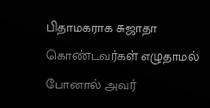பிதாமகராக சுஜாதா கொண்டவர்கள் எழுதாமல் போனால் அவர்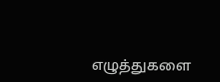எழுத்துகளை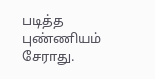படித்த புண்ணியம் சேராது.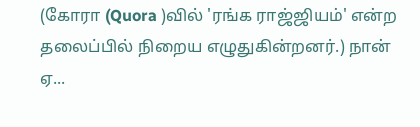(கோரா (Quora )வில் 'ரங்க ராஜ்ஜியம்' என்ற தலைப்பில் நிறைய எழுதுகின்றனர்.) நான் ஏ...